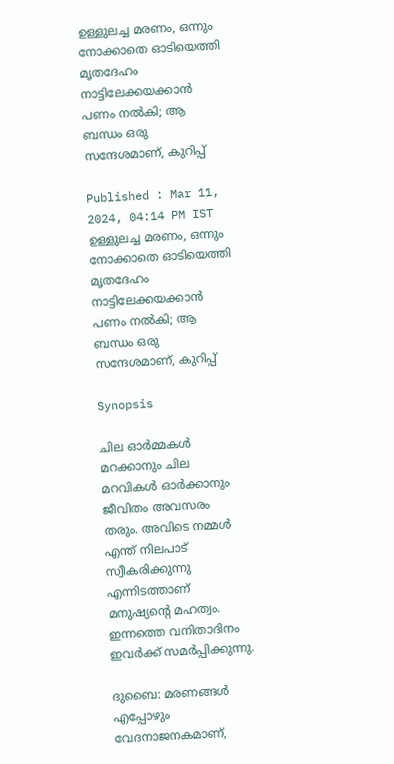ഉള്ളുലച്ച മരണം, ഒന്നും നോക്കാതെ ഓടിയെത്തി മൃതദേഹം നാട്ടിലേക്കയക്കാൻ പണം നൽകി; ആ ബന്ധം ഒരു സന്ദേശമാണ്, കുറിപ്പ്

Published : Mar 11, 2024, 04:14 PM IST
ഉള്ളുലച്ച മരണം, ഒന്നും നോക്കാതെ ഓടിയെത്തി മൃതദേഹം നാട്ടിലേക്കയക്കാൻ പണം നൽകി; ആ ബന്ധം ഒരു സന്ദേശമാണ്, കുറിപ്പ്

Synopsis

ചില ഓര്‍മ്മകള്‍ മറക്കാനും ചില മറവികള്‍ ഓര്‍ക്കാനും ജീവിതം അവസരം തരും. അവിടെ നമ്മള്‍ എന്ത് നിലപാട് സ്വീകരിക്കുന്നു എന്നിടത്താണ് മനുഷ്യന്‍റെ മഹത്വം. ഇന്നത്തെ വനിതാദിനം ഇവര്‍ക്ക് സമര്‍പ്പിക്കുന്നു.

ദുബൈ: മരണങ്ങള്‍ എപ്പോഴും വേദനാജനകമാണ്,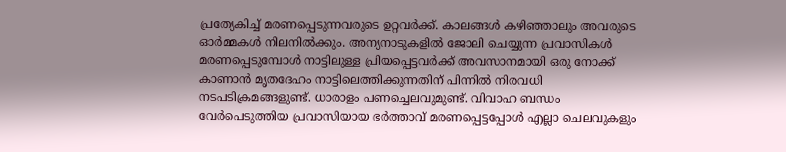പ്രത്യേകിച്ച് മരണപ്പെടുന്നവരുടെ ഉറ്റവര്‍ക്ക്. കാലങ്ങള്‍ കഴിഞ്ഞാലും അവരുടെ ഓര്‍മ്മകള്‍ നിലനില്‍ക്കും. അന്യനാടുകളില്‍ ജോലി ചെയ്യുന്ന പ്രവാസികള്‍ മരണപ്പെടുമ്പോള്‍ നാട്ടിലുള്ള പ്രിയപ്പെട്ടവര്‍ക്ക് അവസാനമായി ഒരു നോക്ക് കാണാന്‍ മൃതദേഹം നാട്ടിലെത്തിക്കുന്നതിന് പിന്നില്‍ നിരവധി നടപടിക്രമങ്ങളുണ്ട്. ധാരാളം പണച്ചെലവുമുണ്ട്. വിവാഹ ബന്ധം വേര്‍പെടുത്തിയ പ്രവാസിയായ ഭര്‍ത്താവ് മരണപ്പെട്ടപ്പോള്‍ എല്ലാ ചെലവുകളും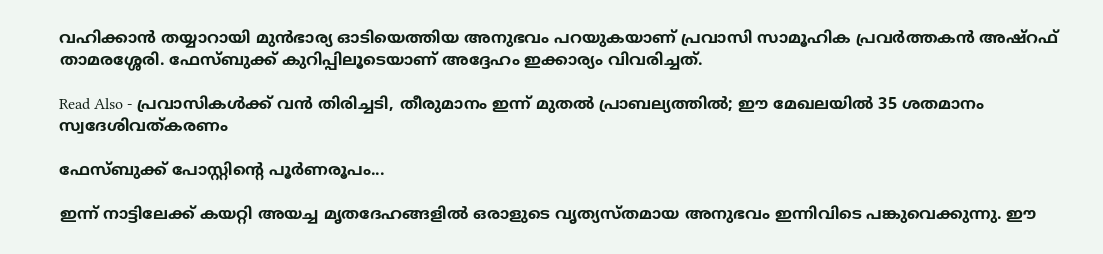വഹിക്കാന്‍ തയ്യാറായി മുന്‍ഭാര്യ ഓടിയെത്തിയ അനുഭവം പറയുകയാണ് പ്രവാസി സാമൂഹിക പ്രവര്‍ത്തകന്‍ അഷ്റഫ് താമരശ്ശേരി. ഫേസ്ബുക്ക് കുറിപ്പിലൂടെയാണ് അദ്ദേഹം ഇക്കാര്യം വിവരിച്ചത്.

Read Also - പ്രവാസികൾക്ക് വൻ തിരിച്ചടി, തീരുമാനം ഇന്ന് മുതല്‍ പ്രാബല്യത്തില്‍; ഈ മേഖലയിൽ 35 ശതമാനം സ്വദേശിവത്കരണം

ഫേസ്ബുക്ക് പോസ്റ്റിന്‍റെ പൂര്‍ണരൂപം...

ഇന്ന് നാട്ടിലേക്ക് കയറ്റി അയച്ച മൃതദേഹങ്ങളില്‍ ഒരാളുടെ വൃത്യസ്തമായ അനുഭവം ഇന്നിവിടെ പങ്കുവെക്കുന്നു. ഈ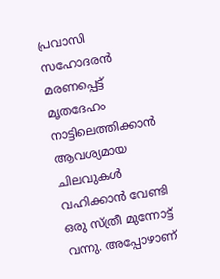പ്രവാസി സഹോദരന്‍ മരണപ്പെട്ട് മൃതദേഹം നാട്ടിലെത്തിക്കാന്‍ ആവശ്യമായ ചിലവുകള്‍ വഹിക്കാന്‍ വേണ്ടി ഒരു സ്ത്രീ മുന്നോട്ട് വന്നു. അപ്പോഴാണ്‌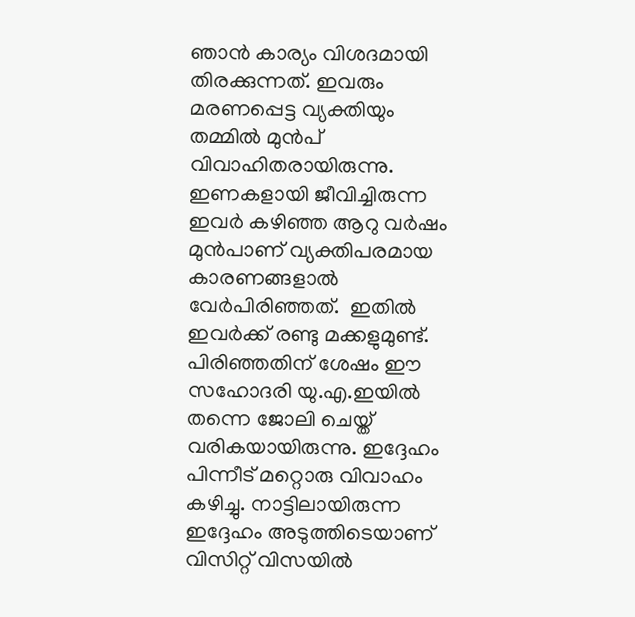ഞാന്‍ കാര്യം വിശദമായി തിരക്കുന്നത്. ഇവരും മരണപ്പെട്ട വ്യക്തിയും തമ്മില്‍ മുന്‍പ് വിവാഹിതരായിരുന്നു. ഇണകളായി ജീവിച്ചിരുന്ന ഇവര്‍ കഴിഞ്ഞ ആറു വര്‍ഷം മുന്‍പാണ് വ്യക്തിപരമായ കാരണങ്ങളാല്‍ വേര്‍പിരിഞ്ഞത്.  ഇതില്‍ ഇവര്‍ക്ക് രണ്ടു മക്കളുമുണ്ട്. പിരിഞ്ഞതിന് ശേഷം ഈ സഹോദരി യു.എ.ഇയില്‍ തന്നെ ജോലി ചെയ്ത് വരികയായിരുന്നു. ഇദ്ദേഹം പിന്നീട് മറ്റൊരു വിവാഹം കഴിച്ചു. നാട്ടിലായിരുന്ന ഇദ്ദേഹം അടുത്തിടെയാണ് വിസിറ്റ് വിസയില്‍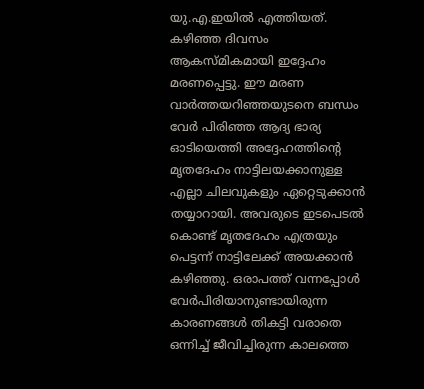യു.എ.ഇയില്‍ എത്തിയത്. കഴിഞ്ഞ ദിവസം  ആകസ്മികമായി ഇദ്ദേഹം മരണപ്പെട്ടു. ഈ മരണ വാര്‍ത്തയറിഞ്ഞയുടനെ ബന്ധം വേര്‍ പിരിഞ്ഞ ആദ്യ ഭാര്യ ഓടിയെത്തി അദ്ദേഹത്തിന്‍റെ മൃതദേഹം നാട്ടിലയക്കാനുള്ള എല്ലാ ചിലവുകളും ഏറ്റെടുക്കാന്‍ തയ്യാറായി. അവരുടെ ഇടപെടല്‍ കൊണ്ട് മൃതദേഹം എത്രയും പെട്ടന്ന് നാട്ടിലേക്ക് അയക്കാന്‍ കഴിഞ്ഞു. ഒരാപത്ത് വന്നപ്പോള്‍ വേര്‍പിരിയാനുണ്ടായിരുന്ന കാരണങ്ങള്‍ തികട്ടി വരാതെ ഒന്നിച്ച് ജീവിച്ചിരുന്ന കാലത്തെ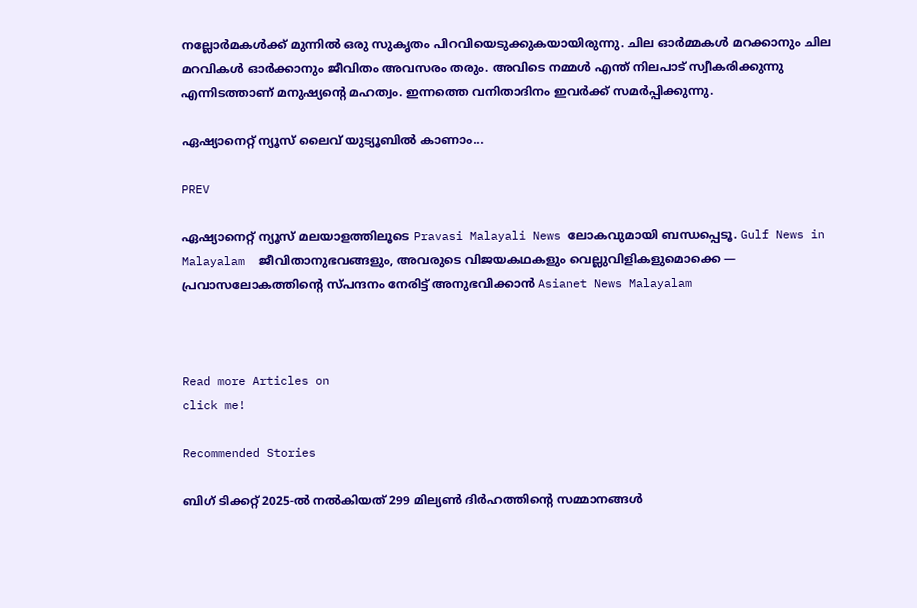നല്ലോര്‍മകള്‍ക്ക് മുന്നില്‍ ഒരു സുകൃതം പിറവിയെടുക്കുകയായിരുന്നു. ചില ഓര്‍മ്മകള്‍ മറക്കാനും ചില മറവികള്‍ ഓര്‍ക്കാനും ജീവിതം അവസരം തരും. അവിടെ നമ്മള്‍ എന്ത് നിലപാട് സ്വീകരിക്കുന്നു എന്നിടത്താണ് മനുഷ്യന്‍റെ മഹത്വം. ഇന്നത്തെ വനിതാദിനം ഇവര്‍ക്ക് സമര്‍പ്പിക്കുന്നു.

ഏഷ്യാനെറ്റ് ന്യൂസ് ലൈവ് യുട്യൂബില്‍ കാണാം...

PREV

ഏഷ്യാനെറ്റ് ന്യൂസ് മലയാളത്തിലൂടെ Pravasi Malayali News ലോകവുമായി ബന്ധപ്പെടൂ. Gulf News in Malayalam  ജീവിതാനുഭവങ്ങളും, അവരുടെ വിജയകഥകളും വെല്ലുവിളികളുമൊക്കെ — പ്രവാസലോകത്തിന്റെ സ്പന്ദനം നേരിട്ട് അനുഭവിക്കാൻ Asianet News Malayalam



Read more Articles on
click me!

Recommended Stories

ബിഗ് ടിക്കറ്റ് 2025-ൽ നൽകിയത് 299 മില്യൺ ദിർഹത്തിന്റെ സമ്മാനങ്ങൾ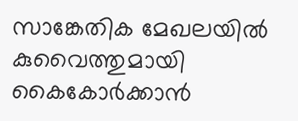സാങ്കേതിക മേഖലയിൽ കുവൈത്തുമായി കൈകോർക്കാൻ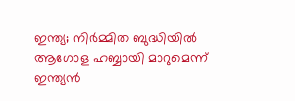ഇന്ത്യ; നിർമ്മിത ബുദ്ധിയിൽ ആഗോള ഹബ്ബായി മാറുമെന്ന് ഇന്ത്യൻ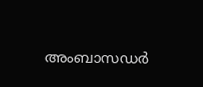അംബാസഡർ